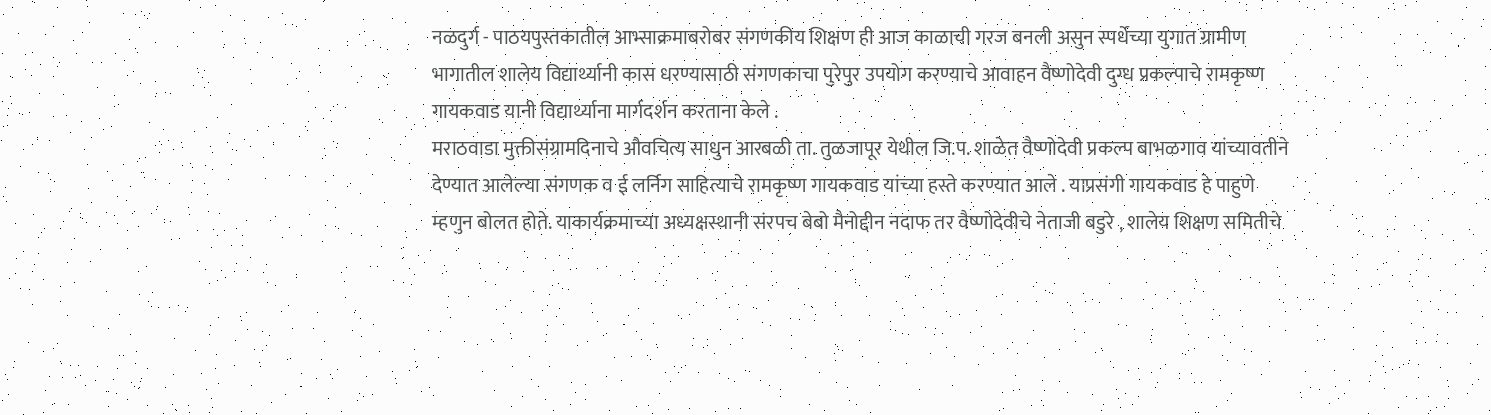नळदुर्ग - पाठयपुस्तकातील आभ्साक्रमाबरोबर संगणकीय शिक्षण ही आज काळाची गरज बनली असुन स्पर्धेच्या युगात ग्रामीण भागातील शालेय विद्यार्थ्यानी कास धरण्यासाठी संगणकाचा पुरेपुर उपयोग करण्याचे आवाहन वैष्णोदेवी दुग्ध प्रकल्पाचे रामकृष्ण गायकवाड यानी विद्यार्थ्याना मार्गदर्शन करताना केले .
मराठवाडा मुक्तीसंग्रामदिनाचे औवचित्य साधुन आरबळी ता. तुळजापूर येथील जि.प. शाळेत वैष्णोदेवी प्रकल्प बाभळगाव यांच्यावतीने देण्यात आलेल्या संगणक व ई लर्निग साहित्याचे रामकृष्ण गायकवाड यांच्या हस्ते करण्यात आले . याप्रसंगी गायकवाड हे पाहुणे म्हणुन बोलत होते. याकार्यक्रमाच्या अध्यक्षस्थानी संरपच बेबो मैनोद्दीन नदाफ तर वैष्णोदेवीचे नेताजी बडुरे , शालेय शिक्षण समितीचे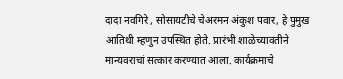दादा नवगिरे , सोसायटीचे चेअरमन अंकुश पवार, हे पुमुख आतिथी म्हणुन उपस्थित होते. प्रारंभी शाळेच्यावतीने मान्यवराचां सत्कार करण्यात आला. कार्यक्रमाचे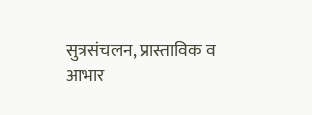सुत्रसंचलन, प्रास्ताविक व आभार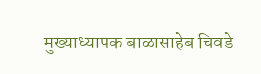मुख्याध्यापक बाळासाहेब चिवडे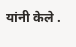यांनी केले .